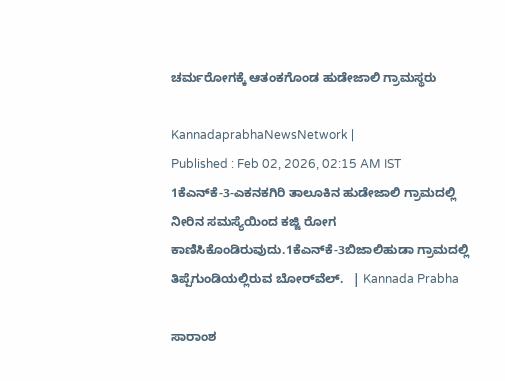ಚರ್ಮರೋಗಕ್ಕೆ ಆತಂಕಗೊಂಡ ಹುಡೇಜಾಲಿ ಗ್ರಾಮಸ್ಥರು

KannadaprabhaNewsNetwork |
Published : Feb 02, 2026, 02:15 AM IST
1ಕೆಎನ್‌ಕೆ-3-ಎಕನಕಗಿರಿ ತಾಲೂಕಿನ ಹುಡೇಜಾಲಿ ಗ್ರಾಮದಲ್ಲಿ ನೀರಿನ ಸಮಸ್ಯೆಯಿಂದ ಕಜ್ಜಿ ರೋಗ ಕಾಣಿಸಿಕೊಂಡಿರುವುದು.1ಕೆಎನ್‌ಕೆ-3ಬಿಜಾಲಿಹುಡಾ ಗ್ರಾಮದಲ್ಲಿ ತಿಪ್ಪೆಗುಂಡಿಯಲ್ಲಿರುವ ಬೋರ್‌ವೆಲ್.   | Kannada Prabha

ಸಾರಾಂಶ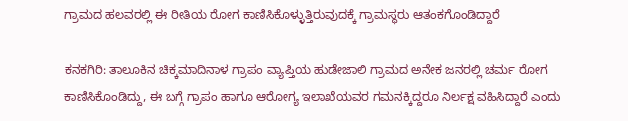ಗ್ರಾಮದ ಹಲವರಲ್ಲಿ ಈ ರೀತಿಯ ರೋಗ ಕಾಣಿಸಿಕೊಳ್ಳುತ್ತಿರುವುದಕ್ಕೆ ಗ್ರಾಮಸ್ಥರು ಆತಂಕಗೊಂಡಿದ್ದಾರೆ

ಕನಕಗಿರಿ: ತಾಲೂಕಿನ ಚಿಕ್ಕಮಾದಿನಾಳ ಗ್ರಾಪಂ ವ್ಯಾಪ್ತಿಯ ಹುಡೇಜಾಲಿ ಗ್ರಾಮದ ಅನೇಕ ಜನರಲ್ಲಿ ಚರ್ಮ ರೋಗ ಕಾಣಿಸಿಕೊಂಡಿದ್ದು, ಈ ಬಗ್ಗೆ ಗ್ರಾಪಂ ಹಾಗೂ ಆರೋಗ್ಯ ಇಲಾಖೆಯವರ ಗಮನಕ್ಕಿದ್ದರೂ ನಿರ್ಲಕ್ಷ ವಹಿಸಿದ್ದಾರೆ ಎಂದು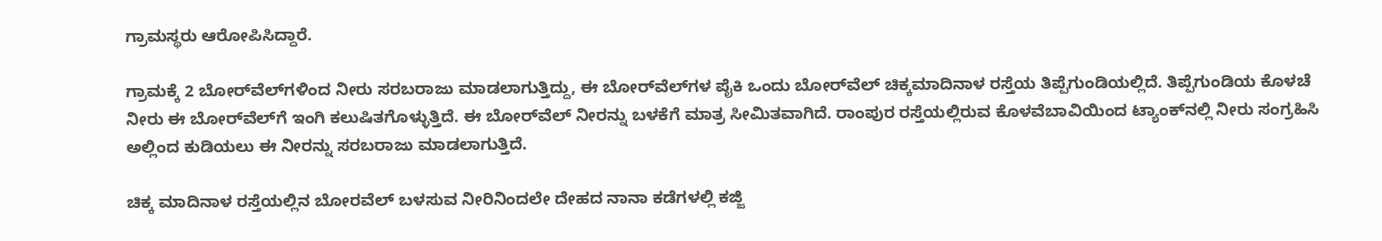ಗ್ರಾಮಸ್ಥರು ಆರೋಪಿಸಿದ್ದಾರೆ.

ಗ್ರಾಮಕ್ಕೆ 2 ಬೋರ್‌ವೆಲ್‌ಗಳಿಂದ ನೀರು ಸರಬರಾಜು ಮಾಡಲಾಗುತ್ತಿದ್ದು, ಈ ಬೋರ್‌ವೆಲ್‌ಗಳ ಪೈಕಿ ಒಂದು ಬೋರ್‌ವೆಲ್ ಚಿಕ್ಕಮಾದಿನಾಳ ರಸ್ತೆಯ ತಿಪ್ಪೆಗುಂಡಿಯಲ್ಲಿದೆ. ತಿಪ್ಪೆಗುಂಡಿಯ ಕೊಳಚೆ ನೀರು ಈ ಬೋರ್‌ವೆಲ್‌ಗೆ ಇಂಗಿ ಕಲುಷಿತಗೊಳ್ಳುತ್ತಿದೆ. ಈ ಬೋರ್‌ವೆಲ್‌ ನೀರನ್ನು ಬಳಕೆಗೆ ಮಾತ್ರ ಸೀಮಿತವಾಗಿದೆ. ರಾಂಪುರ ರಸ್ತೆಯಲ್ಲಿರುವ ಕೊಳವೆಬಾವಿಯಿಂದ ಟ್ಯಾಂಕ್‌ನಲ್ಲಿ ನೀರು ಸಂಗ್ರಹಿಸಿ ಅಲ್ಲಿಂದ ಕುಡಿಯಲು ಈ ನೀರನ್ನು ಸರಬರಾಜು ಮಾಡಲಾಗುತ್ತಿದೆ.

ಚಿಕ್ಕ ಮಾದಿನಾಳ ರಸ್ತೆಯಲ್ಲಿನ ಬೋರವೆಲ್ ಬಳಸುವ ನೀರಿನಿಂದಲೇ ದೇಹದ ನಾನಾ ಕಡೆಗಳಲ್ಲಿ ಕಜ್ಜಿ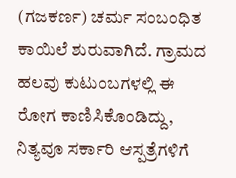(ಗಜಕರ್ಣ) ಚರ್ಮ ಸಂಬಂಧಿತ ಕಾಯಿಲೆ ಶುರುವಾಗಿದೆ. ಗ್ರಾಮದ ಹಲವು ಕುಟುಂಬಗಳಲ್ಲಿ ಈ ರೋಗ ಕಾಣಿಸಿಕೊಂಡಿದ್ದು, ನಿತ್ಯವೂ ಸರ್ಕಾರಿ ಆಸ್ಪತ್ರೆಗಳಿಗೆ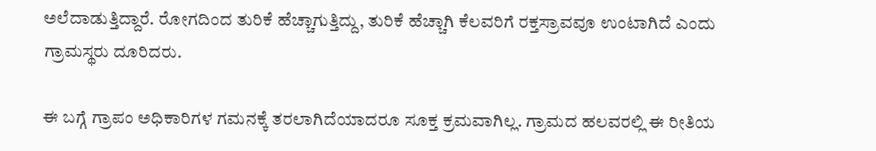ಅಲೆದಾಡುತ್ತಿದ್ದಾರೆ. ರೋಗದಿಂದ ತುರಿಕೆ ಹೆಚ್ಚಾಗುತ್ತಿದ್ದು, ತುರಿಕೆ ಹೆಚ್ಚಾಗಿ ಕೆಲವರಿಗೆ ರಕ್ತಸ್ರಾವವೂ ಉಂಟಾಗಿದೆ ಎಂದು ಗ್ರಾಮಸ್ಥರು ದೂರಿದರು.

ಈ ಬಗ್ಗೆ ಗ್ರಾಪಂ ಅಧಿಕಾರಿಗಳ ಗಮನಕ್ಕೆ ತರಲಾಗಿದೆಯಾದರೂ ಸೂಕ್ತ ಕ್ರಮವಾಗಿಲ್ಲ. ಗ್ರಾಮದ ಹಲವರಲ್ಲಿ ಈ ರೀತಿಯ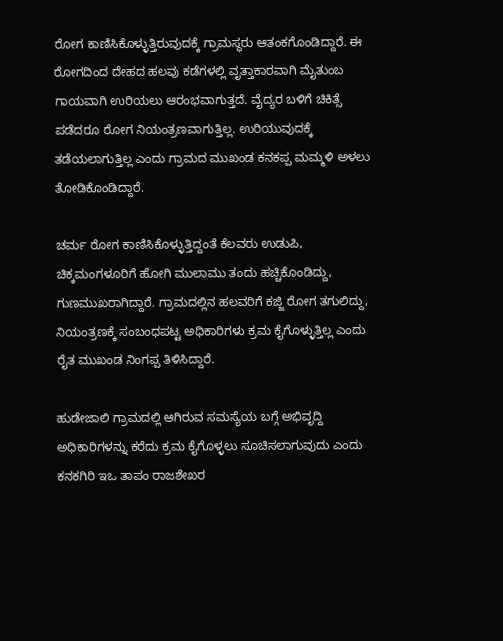ರೋಗ ಕಾಣಿಸಿಕೊಳ್ಳುತ್ತಿರುವುದಕ್ಕೆ ಗ್ರಾಮಸ್ಥರು ಆತಂಕಗೊಂಡಿದ್ದಾರೆ. ಈ ರೋಗದಿಂದ ದೇಹದ ಹಲವು ಕಡೆಗಳಲ್ಲಿ ವೃತ್ತಾಕಾರವಾಗಿ ಮೈತುಂಬ ಗಾಯವಾಗಿ ಉರಿಯಲು ಆರಂಭವಾಗುತ್ತದೆ. ವೈದ್ಯರ ಬಳಿಗೆ ಚಿಕಿತ್ಸೆ ಪಡೆದರೂ ರೋಗ ನಿಯಂತ್ರಣವಾಗುತ್ತಿಲ್ಲ. ಉರಿಯುವುದಕ್ಕೆ ತಡೆಯಲಾಗುತ್ತಿಲ್ಲ ಎಂದು ಗ್ರಾಮದ ಮುಖಂಡ ಕನಕಪ್ಪ ಮಮ್ಮಳಿ ಅಳಲು ತೋಡಿಕೊಂಡಿದ್ದಾರೆ.

ಚರ್ಮ ರೋಗ ಕಾಣಿಸಿಕೊಳ್ಳುತ್ತಿದ್ದಂತೆ ಕೆಲವರು ಉಡುಪಿ, ಚಿಕ್ಕಮಂಗಳೂರಿಗೆ ಹೋಗಿ ಮುಲಾಮು ತಂದು ಹಚ್ಚಿಕೊಂಡಿದ್ದು, ಗುಣಮುಖರಾಗಿದ್ದಾರೆ. ಗ್ರಾಮದಲ್ಲಿನ ಹಲವರಿಗೆ ಕಜ್ಜಿ ರೋಗ ತಗುಲಿದ್ದು, ನಿಯಂತ್ರಣಕ್ಕೆ ಸಂಬಂಧಪಟ್ಟ ಅಧಿಕಾರಿಗಳು ಕ್ರಮ ಕೈಗೊಳ್ಳುತ್ತಿಲ್ಲ ಎಂದು ರೈತ ಮುಖಂಡ ನಿಂಗಪ್ಪ ತಿಳಿಸಿದ್ದಾರೆ.

ಹುಡೇಜಾಲಿ ಗ್ರಾಮದಲ್ಲಿ ಆಗಿರುವ ಸಮಸ್ಯೆಯ ಬಗ್ಗೆ ಅಭಿವೃದ್ದಿ ಅಧಿಕಾರಿಗಳನ್ನು ಕರೆದು ಕ್ರಮ ಕೈಗೊಳ್ಳಲು ಸೂಚಿಸಲಾಗುವುದು ಎಂದು ಕನಕಗಿರಿ ಇಒ ತಾಪಂ ರಾಜಶೇಖರ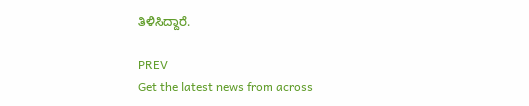ತಿಳಿಸಿದ್ದಾರೆ.

PREV
Get the latest news from across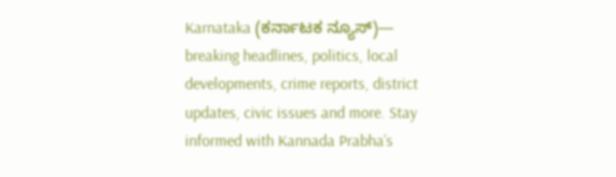Karnataka (ಕರ್ನಾಟಕ ನ್ಯೂಸ್)— breaking headlines, politics, local developments, crime reports, district updates, civic issues and more. Stay informed with Kannada Prabha’s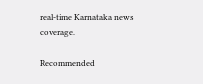real‑time Karnataka news coverage.

Recommended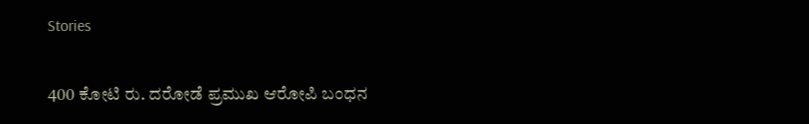Stories

400 ಕೋಟಿ ರು. ದರೋಡೆ ಪ್ರಮುಖ ಆರೋಪಿ ಬಂಧನ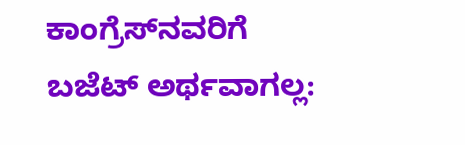ಕಾಂಗ್ರೆಸ್‌ನವರಿಗೆ ಬಜೆಟ್ ಅರ್ಥವಾಗಲ್ಲ: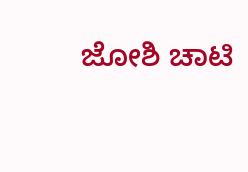ಜೋಶಿ ಚಾಟಿ